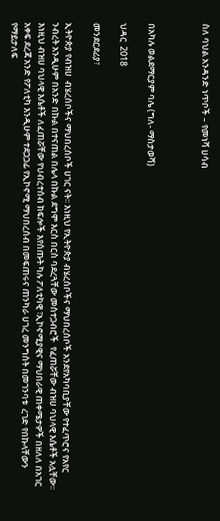ስለ ባህል አንዳንድ ነጥቦች – የመነሻ ሀሳብ



በአካሉ ወልደማርያም ባሌ (ግለ- ማስታወሻ)

ህዳር  2018

መንደርደሪያ፣

ኢትዮጵያ የብዝሀ  ብሄረሰቦችና ማህበረሰቦች ሀገር ናት፡፡ እነዚህ የኢትዮጵያ ብሄረሰቦችና ማህበረሰቦች አንደየአካባቢያቸው የተፈጥሮና የአየር ንብረት አንዲሁም በአንድ በኩል በተናጠል በሌላ በኩል ደግሞ እርስ በርስ ባደረጓቸው መስተጋብሮች  የፈጠሯቸው ብዝሀ ባህላዊ እሴቶች አሏቸው፡፡ እነዚህ ብዝሀ ባህላዊ እሴቶች ለፈጠሯቸው የህብረተሰብ ክፍሎች እየሰጡት ካሉ ፖለቲካዊ ፣ኢኮኖሚያዊና ማህበራዊ ጠቀሜታዎች በዘለለ በአገር አቀፍ ደረጃ አንድ የፖለቲካ እንዲሁም ተደጋጋፊ የኢኮኖሚ ማህበረሰብ በመፍጠሩና ጠንካራ ሀገረ መንግስት በመገንባቱ  ረገድ የበኩላቸውን የማይታለፍ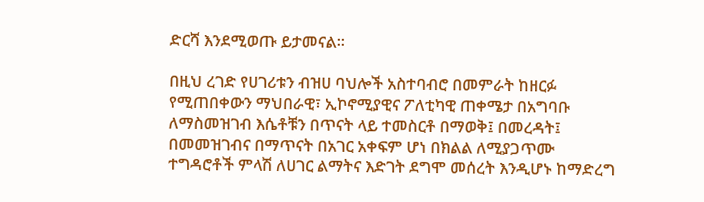ድርሻ እንደሚወጡ ይታመናል፡፡

በዚህ ረገድ የሀገሪቱን ብዝሀ ባህሎች አስተባብሮ በመምራት ከዘርፉ የሚጠበቀውን ማህበራዊ፣ ኢኮኖሚያዊና ፖለቲካዊ ጠቀሜታ በአግባቡ ለማስመዝገብ እሴቶቹን በጥናት ላይ ተመስርቶ በማወቅ፤ በመረዳት፤ በመመዝገብና በማጥናት በአገር አቀፍም ሆነ በክልል ለሚያጋጥሙ ተግዳሮቶች ምላሽ ለሀገር ልማትና እድገት ደግሞ መሰረት እንዲሆኑ ከማድረግ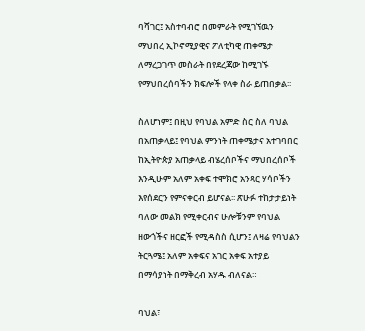ባሻገር፤ አስተባብሮ በመምራት የሚገኘዉን ማህበረ ኢኮኖሚያዊና ፖለቲካዊ ጠቀሜታ ለማረጋገጥ መስራት በየደረጃው ከሚገኙ የማህበረሰባችን ክፍሎች የላቀ ስራ ይጠበቃል፡፡

ስለሆነም፤ በዚህ የባህል አምድ ስር ስለ ባህል በአጠቃላይ፤ የባህል ምንነት ጠቀሜታና አተገባበር ከኢትዮጵያ አጠቃላይ ብሄረሰቦችና ማህበረሰቦች እንዲሁም አለም አቀፍ ተሞክሮ አንጻር ሃሳቦችን እየሰደርን የምናቀርብ ይሆናል፡፡ ጽሁፉ ተከታታይነት ባለው መልክ የሚቀርብና ሁሎቹንም የባህል ዘውጎችና ዘርፎች የሚዳስስ ሲሆን፤ ለዛሬ የባህልን ትርጓሜ፤ አለም አቀፍና አገር አቀፍ አተያይ በማሳያነት በማቅረብ አሃዱ ብለናል።

ባህል፣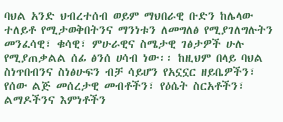ባህል አንድ ህብረተሰብ ወይም ማህበራዊ ቡድን ከሌላው ተለይቶ የሚታወቅበትንና ማንነቱን ለመግለፅ የሚያገለግሉትን መንፈሳዊ፣ ቁሳዊ፣ ምሁራዊና ስሜታዊ ገፅታዎች ሁሉ የሚያጠቃልል ሰፊ ፅንሰ ሀሳብ ነው፡፡ ከዚህም በላይ ባህል ስነጥበብንና ስነፅሁፍን ብቻ ሳይሆን የአኗኗር ዘይቤዎችን፣ የሰው ልጅ መሰረታዊ መብቶችን፣ የዕሴት ስርአቶችን፣ ልማዶችንና እምነቶችን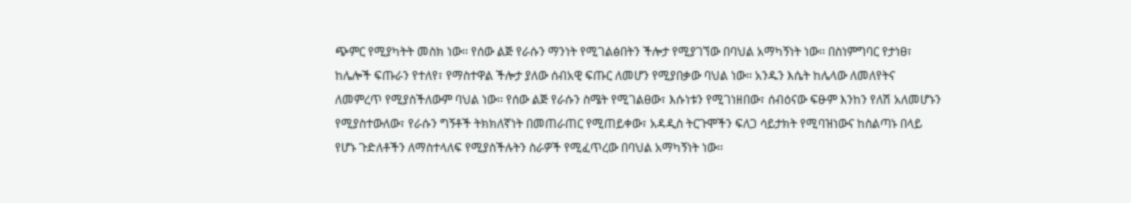ጭምር የሚያካትት መስክ ነው፡፡ የሰው ልጅ የራሱን ማንነት የሚገልፅበትን ችሎታ የሚያገኘው በባህል አማካኝነት ነው፡፡ በስነምግባር የታነፀ፣ ከሌሎች ፍጡራን የተለየ፣ የማስተዋል ችሎታ ያለው ሰብአዊ ፍጡር ለመሆን የሚያበቃው ባህል ነው፡፡ አንዱን እሴት ከሌላው ለመለየትና ለመምረጥ የሚያስችለውም ባህል ነው፡፡ የሰው ልጅ የራሱን ስሜት የሚገልፀው፣ እሱነቱን የሚገነዘበው፣ ሰብዕናው ፍፁም እንከን የለሽ አለመሆኑን የሚያስተውለው፣ የራሱን ግኝቶች ትክክለኛነት በመጠራጠር የሚጠይቀው፣ አዳዲስ ትርጉሞችን ፍለጋ ሳይታክት የሚባዝነውና ከስልጣኑ በላይ የሆኑ ጉድለቶችን ለማስተላለፍ የሚያስችሉትን ስራዎች የሚፈጥረው በባህል አማካኝነት ነው፡፡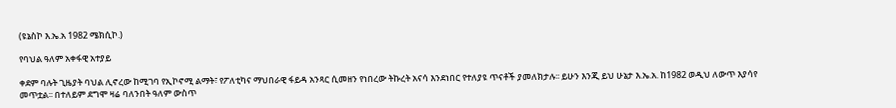(ዩኔስኮ እ.ኤ.አ 1982 ሜክሲኮ.)

የባህል ዓለም አቀፋዊ አተያይ

ቀደም ባሉት ጊዜያት ባህል ሊኖረው ከሚገባ የኢኮኖሚ ልማት፣ የፖለቲካና ማህበራዊ ፋይዳ አንጻር ሲመዘን የነበረው ትኩረት አናሳ እንደነበር የተለያዩ ጥናቶች ያመለክታሉ፡፡ ይሁን እንጂ ይህ ሁኔታ እ.ኤ.አ. ከ1982 ወዲህ ለውጥ እያሳየ መጥቷል፡፡ በተለይም ደግሞ ዛሬ ባለንበት ዓለም ውስጥ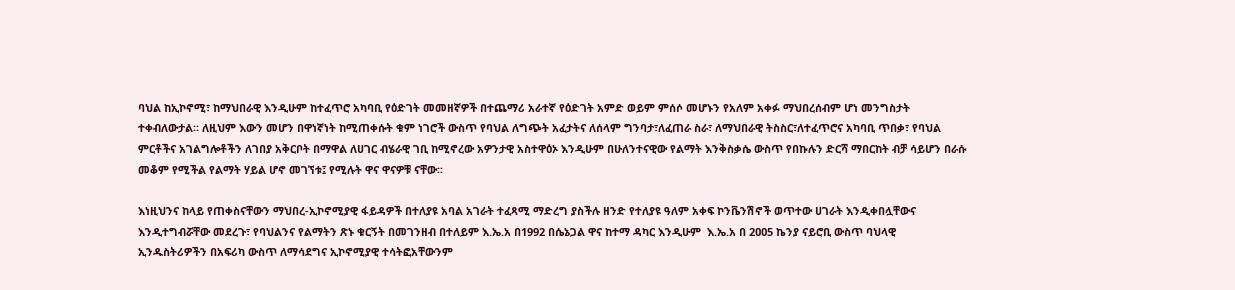ባህል ከኢኮኖሚ፣ ከማህበራዊ እንዲሁም ከተፈጥሮ አካባቢ የዕድገት መመዘኛዎች በተጨማሪ አራተኛ የዕድገት አምድ ወይም ምሰሶ መሆኑን የአለም አቀፉ ማህበረሰብም ሆነ መንግስታት ተቀብለውታል፡፡ ለዚህም እውን መሆን በዋነኛነት ከሚጠቀሱት ቁም ነገሮች ውስጥ የባህል ለግጭት አፈታትና ለሰላም ግንባታ፣ለፈጠራ ስራ፣ ለማህበራዊ ትስስር፣ለተፈጥሮና አካባቢ ጥበቃ፣ የባህል ምርቶችና አገልግሎቶችን ለገበያ አቅርቦት በማዋል ለሀገር ብሄራዊ ገቢ ከሚኖረው አዎንታዊ አስተዋዕኦ እንዲሁም በሁለንተናዊው የልማት እንቅስቃሴ ውስጥ የበኩሉን ድርሻ ማበርከት ብቻ ሳይሆን በራሱ መቆም የሚችል የልማት ሃይል ሆኖ መገኘቱ፤ የሚሉት ዋና ዋናዎቹ ናቸው፡፡

እነዚህንና ከላይ የጠቀስናቸውን ማህበረ-ኢኮኖሚያዊ ፋይዳዎች በተለያዩ አባል አገራት ተፈጻሚ ማድረግ ያስችሉ ዘንድ የተለያዩ ዓለም አቀፍ ኮንቬንሽኖች ወጥተው ሀገራት እንዲቀበሏቸውና እንዲተግብሯቸው መደረጉ፣ የባህልንና የልማትን ጽኑ ቁርኝት በመገንዘብ በተለይም እ.ኤ.አ በ1992 በሴኔጋል ዋና ከተማ ዳካር እንዲሁም  እ.ኤ.አ በ 2ዐዐ5 ኬንያ ናይሮቢ ውስጥ ባህላዊ ኢንዱስትሪዎችን በአፍሪካ ውስጥ ለማሳደግና ኢኮኖሚያዊ ተሳትፎአቸውንም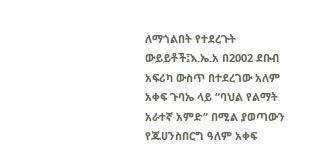ለማጎልበት የተደረጉት ውይይቶች፤እ.ኤ.አ በ2002 ደቡብ አፍሪካ ውስጥ በተደረገው አለም አቀፍ ጉባኤ ላይ “ባህል የልማት አራተኛ አምድ” በሚል ያወጣውን የጁሀንስበርግ ዓለም አቀፍ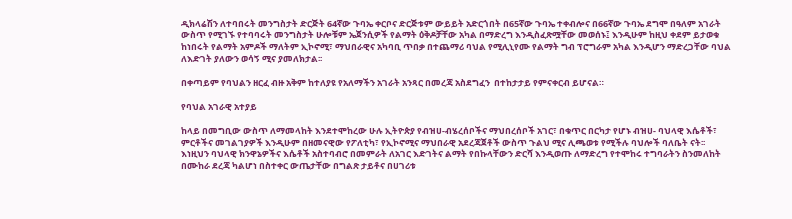ዲክላሬሽን ለተባበሩት መንግስታት ድርጅት 64ኛው ጉባኤ ቀርቦና ድርጅቱም ውይይት አድርጎበት በ65ኛው ጉባኤ ተቀብሎና በ66ኛው ጉባኤ ደግሞ በዓለም አገራት ውስጥ የሚገኙ የተባባሩት መንግስታት ሁሎቹም ኤጀንሲዎች የልማት ዕቅዶቻቸው አካል በማድረግ እንዲስፈጽሟቸው መወሰኑ፤ እንዲሁም ከዚህ ቀደም ይታወቁ ከነበሩት የልማት አምዶች ማለትም ኢኮኖሚ፣ ማህበራዊና አካባቢ ጥበቃ በተጨማሪ ባህል የሚሊኒየሙ የልማት ግብ ፕሮግራም አካል እንዲሆን ማድረጋቸው ባህል ለእድገት ያለውን ወሳኝ ሚና ያመለክታል፡፡

በቀጣይም የባህልን ዘርፈ ብዙ አቅም ከተለያዩ የአለማችን አገራት አንጻር በመረጃ አስደግፈን  በተከታታይ የምናቀርብ ይሆናል።

የባህል አገራዊ አተያይ

ከላይ በመግቢው ውስጥ ለማመላከት እንደተሞከረው ሁሉ ኢትዮጵያ የብዝሀ-ብሄረሰቦችና ማህበረሰቦች አገር፣ በቁጥር በርካታ የሆኑ ብዝሀ- ባህላዊ እሴቶች፣ ምርቶችና መገልገያዎች እንዲሁም በዘመናዊው የፖለቲካ፣ የኢኮኖሚና ማህበራዊ አደረጃጀቶች ውስጥ ጉልህ ሚና ሊጫወቱ የሚችሉ ባህሎች ባለቤት ናት፡፡ እነዚህን ባህላዊ ክንዋኔዎችና እሴቶች አስተባብሮ በመምራት ለአገር እድገትና ልማት የበኩላቸውን ድርሻ እንዲወጡ ለማድረግ የተሞከሩ ተግባራትን ስንመለከት በሙከራ ደረጃ ካልሆነ በስተቀር ውጤታቸው በግልጽ ታይቶና በሀገሪቱ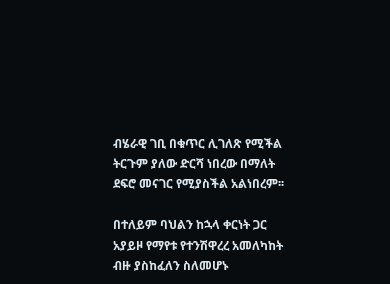ብሄራዊ ገቢ በቁጥር ሊገለጽ የሚችል ትርጉም ያለው ድርሻ ነበረው በማለት ደፍሮ መናገር የሚያስችል አልነበረም፡፡

በተለይም ባህልን ከኋላ ቀርነት ጋር አያይዞ የማየቱ የተንሽዋረረ አመለካከት ብዙ ያስከፈለን ስለመሆኑ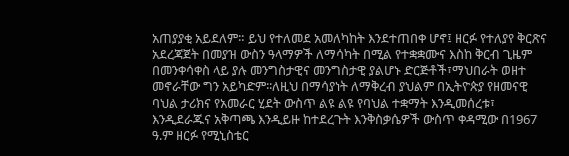አጠያያቂ አይደለም። ይህ የተለመደ አመለካከት እንደተጠበቀ ሆኖ፤ ዘርፉ የተለያየ ቅርጽና አደረጃጀት በመያዝ ውስን ዓላማዎች ለማሳካት በሚል የተቋቋሙና እስከ ቅርብ ጊዜም በመንቀሳቀስ ላይ ያሉ መንግስታዊና መንግስታዊ ያልሆኑ ድርጅቶች፣ማህበራት ወዘተ መኖራቸው ግን አይካድም፡፡ለዚህ በማሳያነት ለማቅረብ ያህልም በኢትዮጵያ የዘመናዊ ባህል ታሪክና የአመራር ሂደት ውስጥ ልዩ ልዩ የባህል ተቋማት እንዲመሰረቱ፣ እንዲደራጁና አቅጣጫ እንዲይዙ ከተደረጉት እንቅስቃሴዎች ውስጥ ቀዳሚው በ1967 ዓ.ም ዘርፉ የሚኒስቴር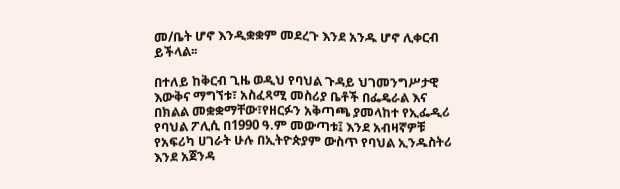መ/ቤት ሆኖ እንዲቋቋም መደረጉ እንደ አንዱ ሆኖ ሊቀርብ ይችላል፡፡

በተለይ ከቅርብ ጊዜ ወዲህ የባህል ጉዳይ ህገመንግሥታዊ እውቅና ማግኘቱ፣ አስፈጻሚ መስሪያ ቤቶች በፌዴራል እና በክልል መቋቋማቸው፣የዘርፉን አቅጣጫ ያመላከተ የኢፌዲሪ የባህል ፖሊሲ በ1990 ዓ.ም መውጣቱ፤ እንደ አብዛኛዎቹ የአፍሪካ ሀገራት ሁሉ በኢትዮጵያም ውስጥ የባህል ኢንዱስትሪ እንደ አጀንዳ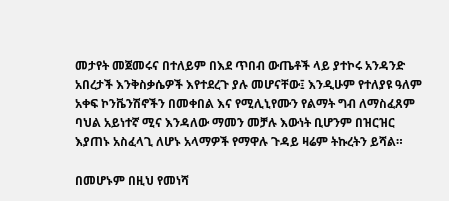መታየት መጀመሩና በተለይም በእደ ጥበብ ውጤቶች ላይ ያተኮሩ አንዳንድ አበረታች እንቅስቃሴዎች እየተደረጉ ያሉ መሆናቸው፤ እንዲሁም የተለያዩ ዓለም አቀፍ ኮንቬንሽኖችን በመቀበል እና የሚሊኒየሙን የልማት ግብ ለማስፈጸም ባህል አይነተኛ ሚና እንዳለው ማመን መቻሉ እውነት ቢሆንም በዝርዝር እያጠኑ አስፈላጊ ለሆኑ አላማዎች የማዋሉ ጉዳይ ዛሬም ትኩረትን ይሻል።

በመሆኑም በዚህ የመነሻ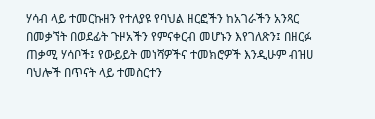ሃሳብ ላይ ተመርኩዘን የተለያዩ የባህል ዘርፎችን ከአገራችን አንጻር በመቃኘት በወደፊት ጉዞአችን የምናቀርብ መሆኑን እየገለጽን፤ በዘርፉ ጠቃሚ ሃሳቦች፤ የውይይት መነሻዎችና ተመክሮዎች እንዲሁም ብዝሀ ባህሎች በጥናት ላይ ተመስርተን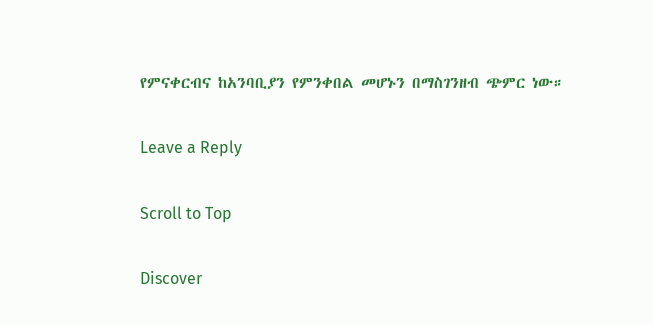የምናቀርብና ከአንባቢያን የምንቀበል መሆኑን በማስገንዘብ ጭምር ነው።

Leave a Reply

Scroll to Top

Discover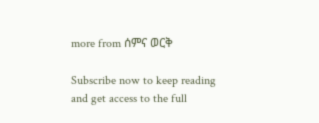more from ሰምና ወርቅ

Subscribe now to keep reading and get access to the full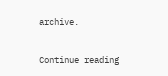archive.

Continue reading